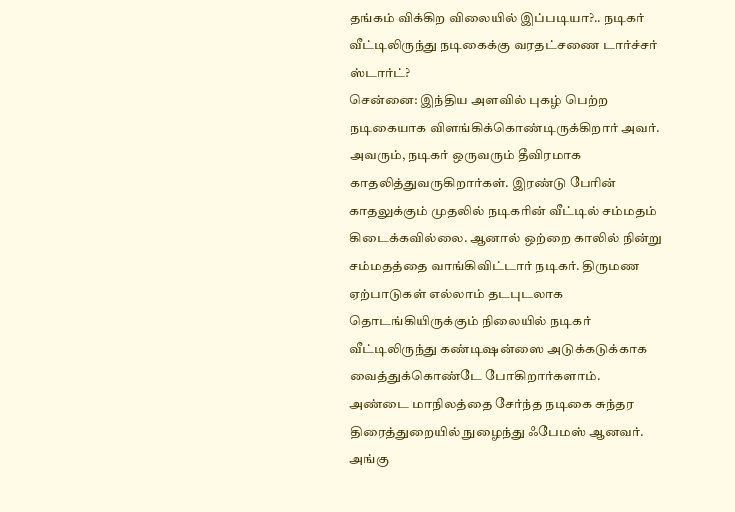தங்கம் விக்கிற விலையில் இப்படியா?.. நடிகர் வீட்டிலிருந்து நடிகைக்கு வரதட்சணை டார்ச்சர் ஸ்டார்ட்?
சென்னை: இந்திய அளவில் புகழ் பெற்ற நடிகையாக விளங்கிக்கொண்டிருக்கிறார் அவர். அவரும், நடிகர் ஒருவரும் தீவிரமாக காதலித்துவருகிறார்கள். இரண்டு பேரின் காதலுக்கும் முதலில் நடிகரின் வீட்டில் சம்மதம் கிடைக்கவில்லை. ஆனால் ஒற்றை காலில் நின்று சம்மதத்தை வாங்கிவிட்டார் நடிகர். திருமண ஏற்பாடுகள் எல்லாம் தடபுடலாக தொடங்கியிருக்கும் நிலையில் நடிகர் வீட்டிலிருந்து கண்டிஷன்ஸை அடுக்கடுக்காக வைத்துக்கொண்டே போகிறார்களாம்.
அண்டை மாநிலத்தை சேர்ந்த நடிகை சுந்தர திரைத்துறையில் நுழைந்து ஃபேமஸ் ஆனவர். அங்கு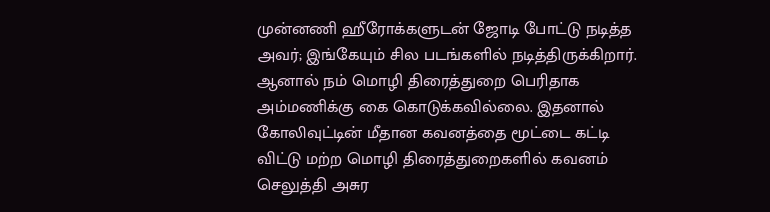முன்னணி ஹீரோக்களுடன் ஜோடி போட்டு நடித்த அவர்; இங்கேயும் சில படங்களில் நடித்திருக்கிறார். ஆனால் நம் மொழி திரைத்துறை பெரிதாக அம்மணிக்கு கை கொடுக்கவில்லை. இதனால் கோலிவுட்டின் மீதான கவனத்தை மூட்டை கட்டி விட்டு மற்ற மொழி திரைத்துறைகளில் கவனம் செலுத்தி அசுர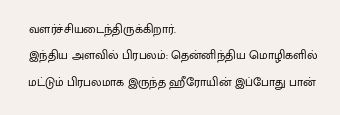வளர்ச்சியடைந்திருக்கிறார்.
இந்திய அளவில் பிரபலம்: தென்னிந்திய மொழிகளில் மட்டும் பிரபலமாக இருந்த ஹீரோயின் இப்போது பான்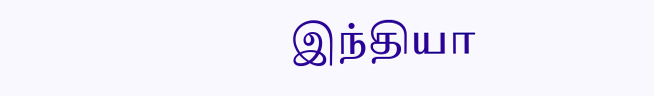இந்தியா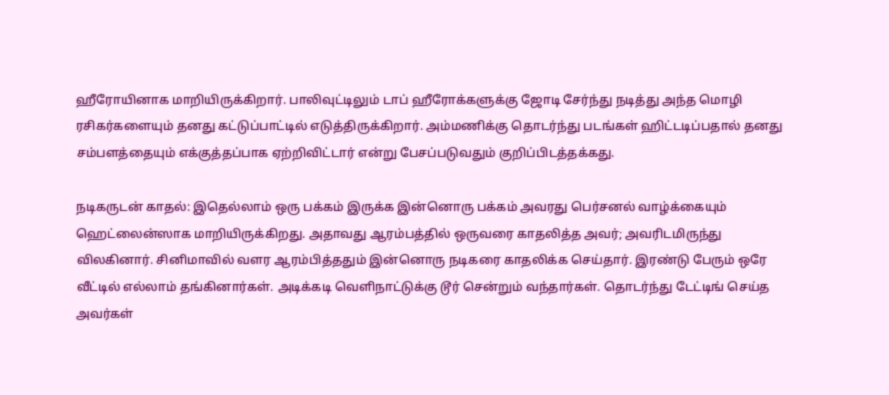ஹீரோயினாக மாறியிருக்கிறார். பாலிவுட்டிலும் டாப் ஹீரோக்களுக்கு ஜோடி சேர்ந்து நடித்து அந்த மொழி ரசிகர்களையும் தனது கட்டுப்பாட்டில் எடுத்திருக்கிறார். அம்மணிக்கு தொடர்ந்து படங்கள் ஹிட்டடிப்பதால் தனது சம்பளத்தையும் எக்குத்தப்பாக ஏற்றிவிட்டார் என்று பேசப்படுவதும் குறிப்பிடத்தக்கது.

நடிகருடன் காதல்: இதெல்லாம் ஒரு பக்கம் இருக்க இன்னொரு பக்கம் அவரது பெர்சனல் வாழ்க்கையும் ஹெட்லைன்ஸாக மாறியிருக்கிறது. அதாவது ஆரம்பத்தில் ஒருவரை காதலித்த அவர்; அவரிடமிருந்து விலகினார். சினிமாவில் வளர ஆரம்பித்ததும் இன்னொரு நடிகரை காதலிக்க செய்தார். இரண்டு பேரும் ஒரே வீட்டில் எல்லாம் தங்கினார்கள். அடிக்கடி வெளிநாட்டுக்கு டூர் சென்றும் வந்தார்கள். தொடர்ந்து டேட்டிங் செய்த அவர்கள்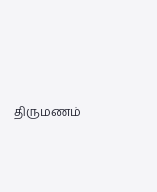திருமணம்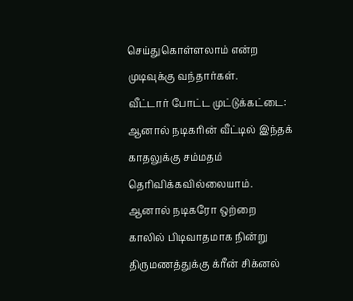செய்துகொள்ளலாம் என்ற முடிவுக்கு வந்தார்கள்.
வீட்டார் போட்ட முட்டுக்கட்டை: ஆனால் நடிகரின் வீட்டில் இந்தக் காதலுக்கு சம்மதம் தெரிவிக்கவில்லையாம். ஆனால் நடிகரோ ஒற்றை காலில் பிடிவாதமாக நின்று திருமணத்துக்கு க்ரீன் சிக்னல்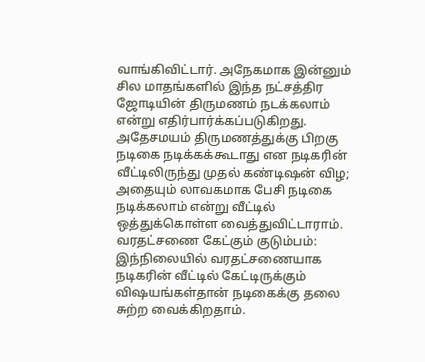வாங்கிவிட்டார். அநேகமாக இன்னும் சில மாதங்களில் இந்த நட்சத்திர ஜோடியின் திருமணம் நடக்கலாம் என்று எதிர்பார்க்கப்படுகிறது. அதேசமயம் திருமணத்துக்கு பிறகு நடிகை நடிக்கக்கூடாது என நடிகரின் வீட்டிலிருந்து முதல் கண்டிஷன் விழ; அதையும் லாவகமாக பேசி நடிகை நடிக்கலாம் என்று வீட்டில் ஒத்துக்கொள்ள வைத்துவிட்டாராம்.
வரதட்சணை கேட்கும் குடும்பம்: இந்நிலையில் வரதட்சணையாக நடிகரின் வீட்டில் கேட்டிருக்கும் விஷயங்கள்தான் நடிகைக்கு தலை சுற்ற வைக்கிறதாம்.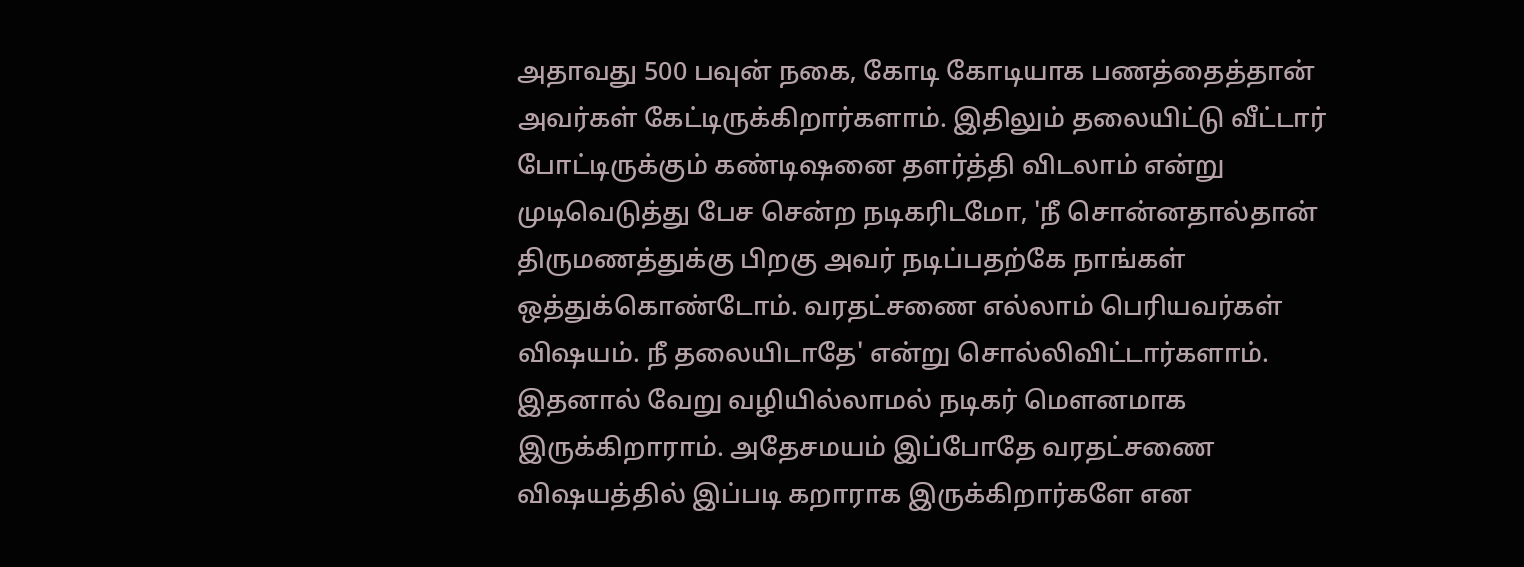அதாவது 500 பவுன் நகை, கோடி கோடியாக பணத்தைத்தான் அவர்கள் கேட்டிருக்கிறார்களாம். இதிலும் தலையிட்டு வீட்டார் போட்டிருக்கும் கண்டிஷனை தளர்த்தி விடலாம் என்று முடிவெடுத்து பேச சென்ற நடிகரிடமோ, 'நீ சொன்னதால்தான் திருமணத்துக்கு பிறகு அவர் நடிப்பதற்கே நாங்கள் ஒத்துக்கொண்டோம். வரதட்சணை எல்லாம் பெரியவர்கள் விஷயம். நீ தலையிடாதே' என்று சொல்லிவிட்டார்களாம். இதனால் வேறு வழியில்லாமல் நடிகர் மௌனமாக இருக்கிறாராம். அதேசமயம் இப்போதே வரதட்சணை விஷயத்தில் இப்படி கறாராக இருக்கிறார்களே என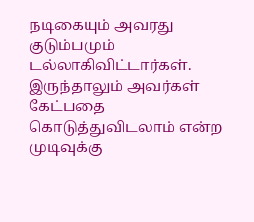நடிகையும் அவரது குடும்பமும் டல்லாகிவிட்டார்கள். இருந்தாலும் அவர்கள் கேட்பதை கொடுத்துவிடலாம் என்ற முடிவுக்கு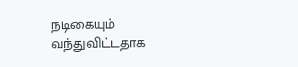நடிகையும் வந்துவிட்டதாக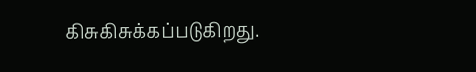கிசுகிசுக்கப்படுகிறது.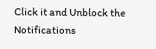Click it and Unblock the Notifications